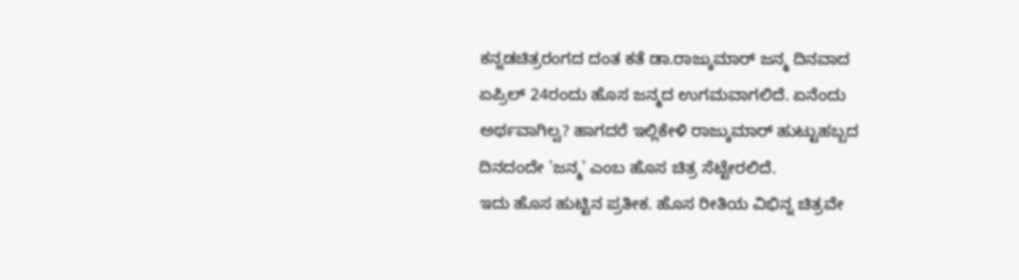ಕನ್ನಡಚಿತ್ರರಂಗದ ದಂತ ಕತೆ ಡಾ.ರಾಜ್ಕುಮಾರ್ ಜನ್ಮ ದಿನವಾದ ಏಪ್ರಿಲ್ 24ರಂದು ಹೊಸ ಜನ್ಮದ ಉಗಮವಾಗಲಿದೆ. ಏನೆಂದು ಅರ್ಥವಾಗಿಲ್ವ? ಹಾಗದರೆ ಇಲ್ಲಿಕೇಳಿ ರಾಜ್ಕುಮಾರ್ ಹುಟ್ಟುಹಬ್ಬದ ದಿನದಂದೇ 'ಜನ್ಮ' ಎಂಬ ಹೊಸ ಚಿತ್ರ ಸೆಟ್ಟೇರಲಿದೆ.
ಇದು ಹೊಸ ಹುಟ್ಟಿನ ಪ್ರತೀಕ. ಹೊಸ ರೀತಿಯ ವಿಭಿನ್ನ ಚಿತ್ರವೇ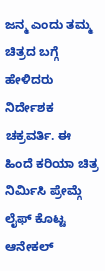ಜನ್ಮ ಎಂದು ತಮ್ಮ ಚಿತ್ರದ ಬಗ್ಗೆ ಹೇಳಿದರು ನಿರ್ದೇಶಕ ಚಕ್ರವರ್ತಿ. ಈ ಹಿಂದೆ ಕರಿಯಾ ಚಿತ್ರ ನಿರ್ಮಿಸಿ ಪ್ರೇಮ್ಗೆ ಲೈಫ್ ಕೊಟ್ಟ ಆನೇಕಲ್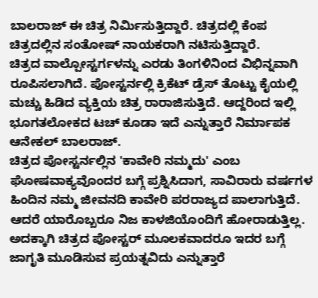ಬಾಲರಾಜ್ ಈ ಚಿತ್ರ ನಿರ್ಮಿಸುತ್ತಿದ್ದಾರೆ. ಚಿತ್ರದಲ್ಲಿ ಕೆಂಪ ಚಿತ್ರದಲ್ಲಿನ ಸಂತೋಷ್ ನಾಯಕರಾಗಿ ನಟಿಸುತ್ತಿದ್ದಾರೆ.
ಚಿತ್ರದ ವಾಲ್ಪೋಸ್ಟರ್ಗಳನ್ನು ಎರಡು ತಿಂಗಳಿನಿಂದ ವಿಭಿನ್ನವಾಗಿ ರೂಪಿಸಲಾಗಿದೆ. ಪೋಸ್ಟರ್ನಲ್ಲಿ ಕ್ರಿಕೆಟ್ ಡ್ರೆಸ್ ತೊಟ್ಟು ಕೈಯಲ್ಲಿ ಮಚ್ಚು ಹಿಡಿದ ವ್ಯಕ್ತಿಯ ಚಿತ್ರ ರಾರಾಜಿಸುತ್ತಿದೆ. ಆದ್ದರಿಂದ ಇಲ್ಲಿ ಭೂಗತಲೋಕದ ಟಚ್ ಕೂಡಾ ಇದೆ ಎನ್ನುತ್ತಾರೆ ನಿರ್ಮಾಪಕ ಆನೇಕಲ್ ಬಾಲರಾಜ್.
ಚಿತ್ರದ ಪೋಸ್ಟರ್ನಲ್ಲಿನ 'ಕಾವೇರಿ ನಮ್ಮದು' ಎಂಬ ಘೋಷವಾಕ್ಯವೊಂದರ ಬಗ್ಗೆ ಪ್ರಶ್ನಿಸಿದಾಗ, ಸಾವಿರಾರು ವರ್ಷಗಳ ಹಿಂದಿನ ನಮ್ಮ ಜೀವನದಿ ಕಾವೇರಿ ಪರರಾಜ್ಯದ ಪಾಲಾಗುತ್ತಿದೆ. ಆದರೆ ಯಾರೊಬ್ಬರೂ ನಿಜ ಕಾಳಜಿಯೊಂದಿಗೆ ಹೋರಾಡುತ್ತಿಲ್ಲ. ಅದಕ್ಕಾಗಿ ಚಿತ್ರದ ಪೋಸ್ಟರ್ ಮೂಲಕವಾದರೂ ಇದರ ಬಗ್ಗೆ ಜಾಗೃತಿ ಮೂಡಿಸುವ ಪ್ರಯತ್ನವಿದು ಎನ್ನುತ್ತಾರೆ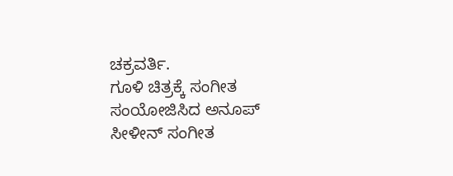ಚಕ್ರವರ್ತಿ.
ಗೂಳಿ ಚಿತ್ರಕ್ಕೆ ಸಂಗೀತ ಸಂಯೋಜಿಸಿದ ಅನೂಪ್ ಸೀಳೀನ್ ಸಂಗೀತ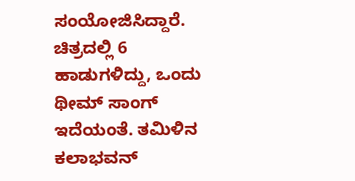ಸಂಯೋಜಿಸಿದ್ದಾರೆ. ಚಿತ್ರದಲ್ಲಿ 6 ಹಾಡುಗಳಿದ್ದು, ಒಂದು ಥೀಮ್ ಸಾಂಗ್ ಇದೆಯಂತೆ. ತಮಿಳಿನ ಕಲಾಭವನ್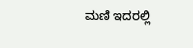ಮಣಿ ಇದರಲ್ಲಿ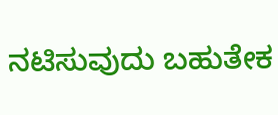ನಟಿಸುವುದು ಬಹುತೇಕ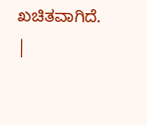ಖಚಿತವಾಗಿದೆ.
|